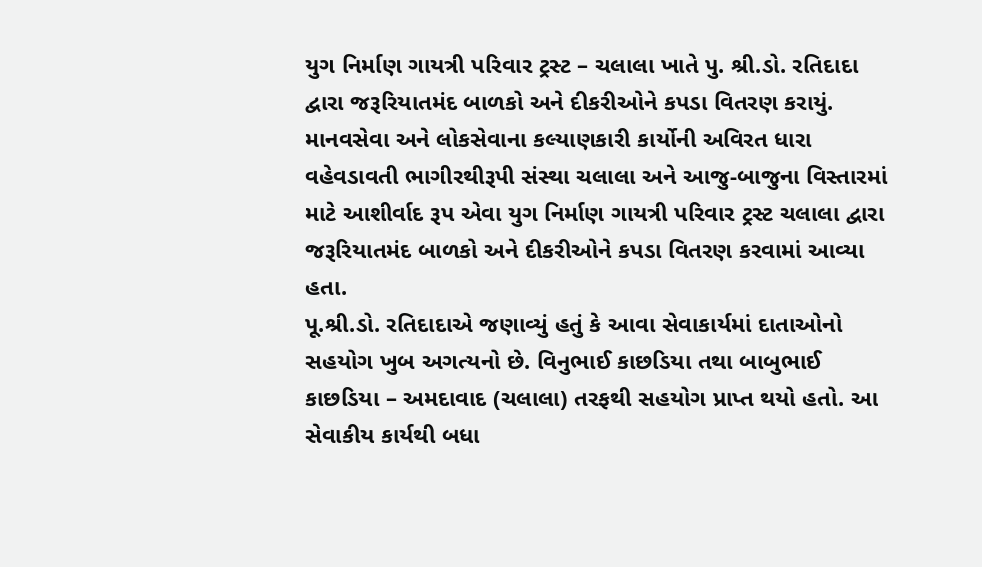યુગ નિર્માણ ગાયત્રી પરિવાર ટ્રસ્ટ – ચલાલા ખાતે પુ. શ્રી.ડો. રતિદાદા દ્વારા જરૂરિયાતમંદ બાળકો અને દીકરીઓને કપડા વિતરણ કરાયું.
માનવસેવા અને લોકસેવાના કલ્યાણકારી કાર્યોની અવિરત ધારા વહેવડાવતી ભાગીરથીરૂપી સંસ્થા ચલાલા અને આજુ-બાજુના વિસ્તારમાં માટે આશીર્વાદ રૂપ એવા યુગ નિર્માણ ગાયત્રી પરિવાર ટ્રસ્ટ ચલાલા દ્વારા જરૂરિયાતમંદ બાળકો અને દીકરીઓને કપડા વિતરણ કરવામાં આવ્યા હતા.
પૂ.શ્રી.ડો. રતિદાદાએ જણાવ્યું હતું કે આવા સેવાકાર્યમાં દાતાઓનો સહયોગ ખુબ અગત્યનો છે. વિનુભાઈ કાછડિયા તથા બાબુભાઈ કાછડિયા – અમદાવાદ (ચલાલા) તરફથી સહયોગ પ્રાપ્ત થયો હતો. આ સેવાકીય કાર્યથી બધા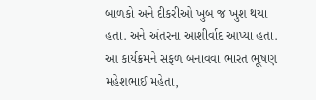બાળકો અને દીકરીઓ ખુબ જ ખુશ થયા હતા. અને અંતરના આશીર્વાદ આપ્યા હતા. આ કાર્યક્રમને સફળ બનાવવા ભારત ભૂષણ મહેશભાઈ મહેતા,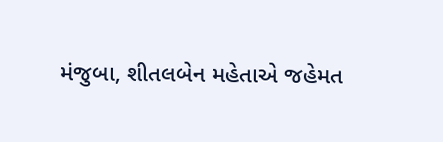મંજુબા, શીતલબેન મહેતાએ જહેમત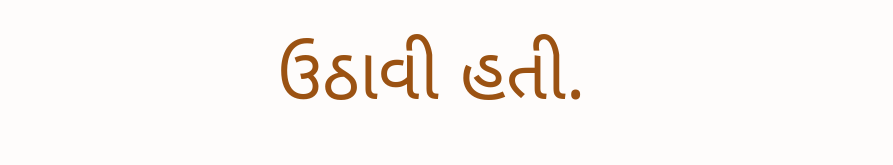ઉઠાવી હતી.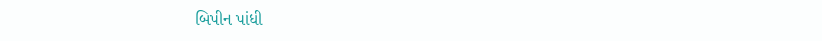બિપીન પાંધી